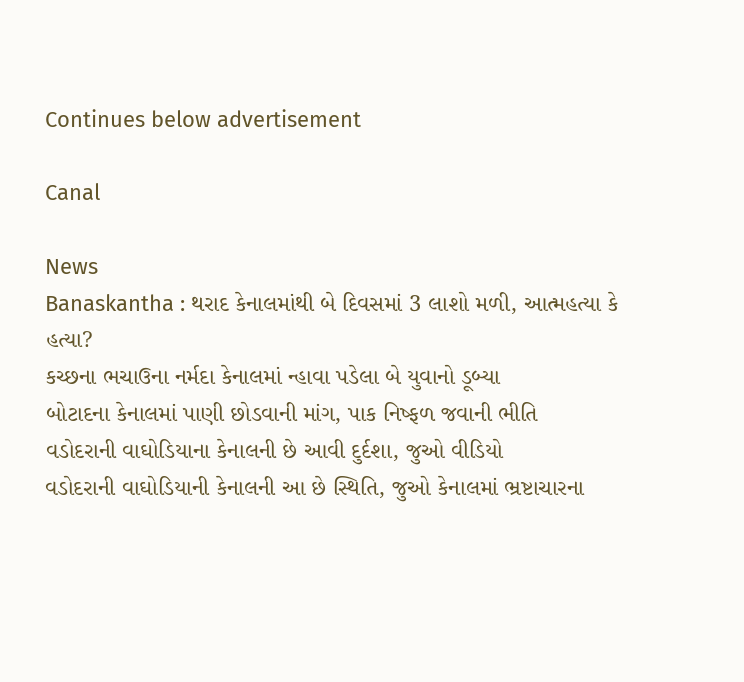Continues below advertisement

Canal

News
Banaskantha : થરાદ કેનાલમાંથી બે દિવસમાં 3 લાશો મળી, આત્મહત્યા કે હત્યા?
કચ્છના ભચાઉના નર્મદા કેનાલમાં ન્હાવા પડેલા બે યુવાનો ડૂબ્યા
બોટાદના કેનાલમાં પાણી છોડવાની માંગ, પાક નિષ્ફળ જવાની ભીતિ
વડોદરાની વાઘોડિયાના કેનાલની છે આવી દુર્દશા, જુઓ વીડિયો
વડોદરાની વાઘોડિયાની કેનાલની આ છે સ્થિતિ, જુઓ કેનાલમાં ભ્રષ્ટાચારના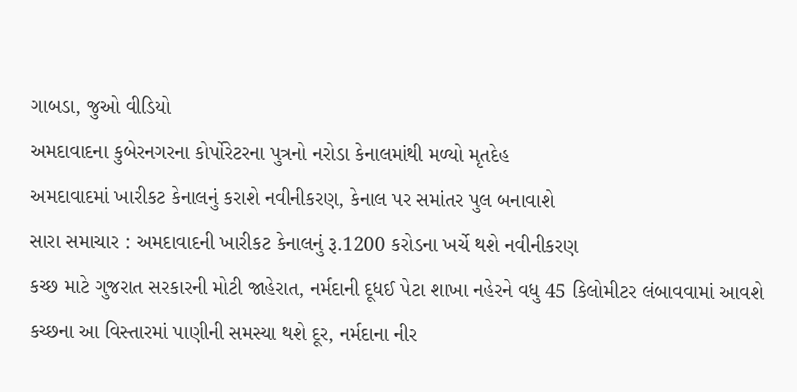ગાબડા, જુઓ વીડિયો
અમદાવાદના કુબેરનગરના કોર્પોરેટરના પુત્રનો નરોડા કેનાલમાંથી મળ્યો મૃતદેહ
અમદાવાદમાં ખારીકટ કેનાલનું કરાશે નવીનીકરણ, કેનાલ પર સમાંતર પુલ બનાવાશે
સારા સમાચાર : અમદાવાદની ખારીકટ કેનાલનું રૂ.1200 કરોડના ખર્ચે થશે નવીનીકરણ
કચ્છ માટે ગુજરાત સરકારની મોટી જાહેરાત, નર્મદાની દૂધઈ પેટા શાખા નહેરને વધુ 45 કિલોમીટર લંબાવવામાં આવશે
કચ્છના આ વિસ્તારમાં પાણીની સમસ્યા થશે દૂર, નર્મદાના નીર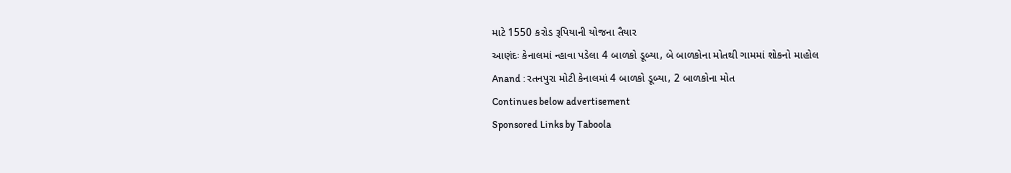માટે 1550 કરોડ રૂપિયાની યોજના તૈયાર
આણંદઃ કેનાલમાં ન્હાવા પડેલા 4 બાળકો ડૂબ્યા, બે બાળકોના મોતથી ગામમાં શોકનો માહોલ
Anand : રતનપુરા મોટી કેનાલમાં 4 બાળકો ડૂબ્યા, 2 બાળકોના મોત
Continues below advertisement
Sponsored Links by Taboola